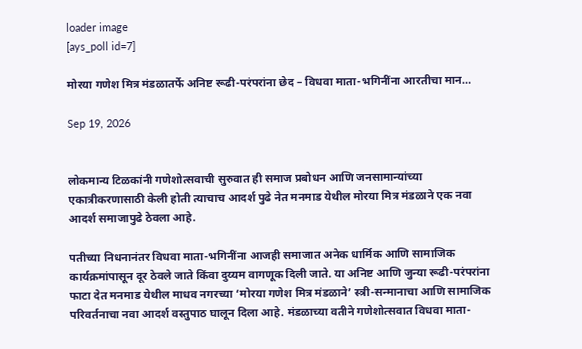loader image
[ays_poll id=7]

मोरया गणेश मित्र मंडळातर्फे अनिष्ट रूढी-परंपरांना छेद – विधवा माता-भगिनींना आरतीचा मान…

Sep 19, 2026


लोकमान्य टिळकांनी गणेशोत्सवाची सुरुवात ही समाज प्रबोधन आणि जनसामान्यांच्या एकात्रीकरणासाठी केली होती त्याचाच आदर्श पुढे नेत मनमाड येथील मोरया मित्र मंडळाने एक नवा आदर्श समाजापुढे ठेवला आहे.

पतीच्या निधनानंतर विधवा माता-भगिनींना आजही समाजात अनेक धार्मिक आणि सामाजिक कार्यक्रमांपासून दूर ठेवले जाते किंवा दुय्यम वागणूक दिली जाते. या अनिष्ट आणि जुन्या रूढी-परंपरांना फाटा देत मनमाड येथील माधव नगरच्या ‘मोरया गणेश मित्र मंडळाने’ स्त्री-सन्मानाचा आणि सामाजिक परिवर्तनाचा नवा आदर्श वस्तुपाठ घालून दिला आहे. मंडळाच्या वतीने गणेशोत्सवात विधवा माता-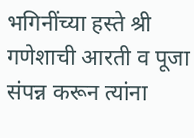भगिनींच्या हस्ते श्री गणेशाची आरती व पूजा संपन्न करून त्यांना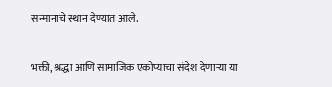सन्मानाचे स्थान देण्यात आले.

भक्ती, श्रद्धा आणि सामाजिक एकोप्याचा संदेश देणाऱ्या या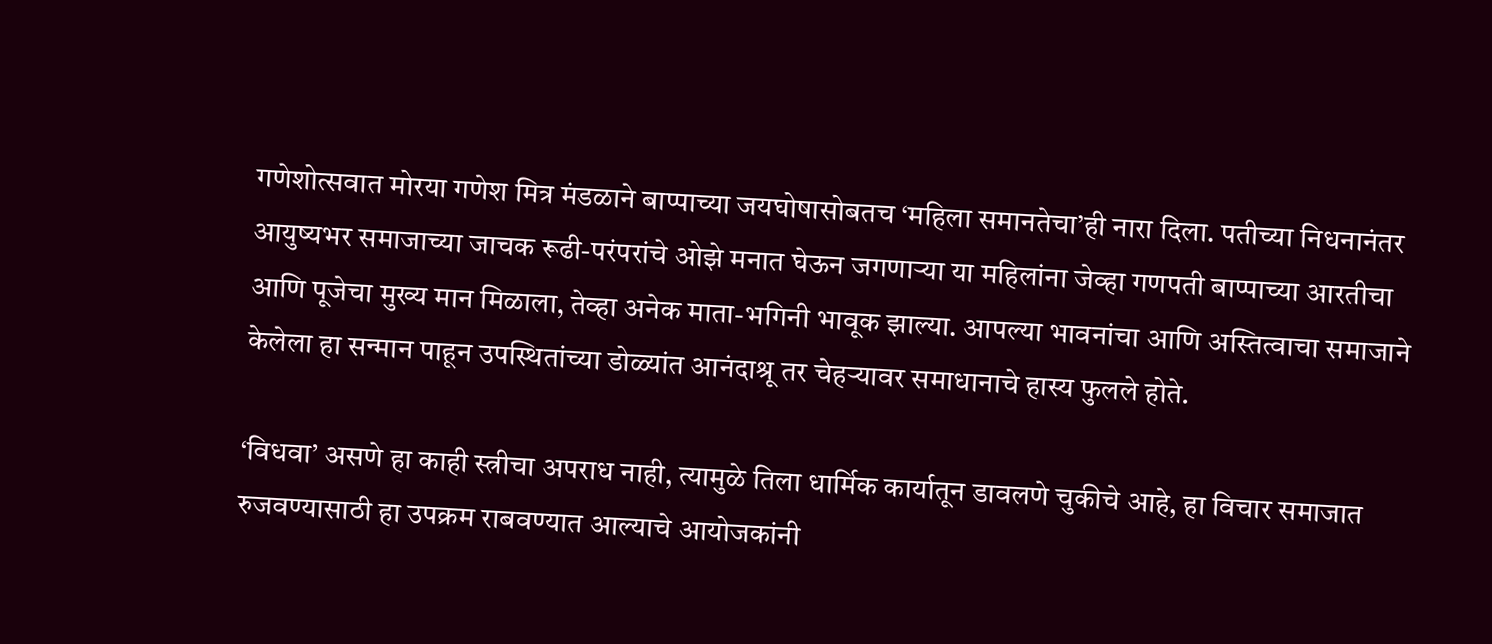गणेशोत्सवात मोरया गणेश मित्र मंडळाने बाप्पाच्या जयघोषासोबतच ‘महिला समानतेचा’ही नारा दिला. पतीच्या निधनानंतर आयुष्यभर समाजाच्या जाचक रूढी-परंपरांचे ओझे मनात घेऊन जगणाऱ्या या महिलांना जेव्हा गणपती बाप्पाच्या आरतीचा आणि पूजेचा मुख्य मान मिळाला, तेव्हा अनेक माता-भगिनी भावूक झाल्या. आपल्या भावनांचा आणि अस्तित्वाचा समाजाने केलेला हा सन्मान पाहून उपस्थितांच्या डोळ्यांत आनंदाश्रू तर चेहऱ्यावर समाधानाचे हास्य फुलले होते.

‘विधवा’ असणे हा काही स्त्रीचा अपराध नाही, त्यामुळे तिला धार्मिक कार्यातून डावलणे चुकीचे आहे, हा विचार समाजात रुजवण्यासाठी हा उपक्रम राबवण्यात आल्याचे आयोजकांनी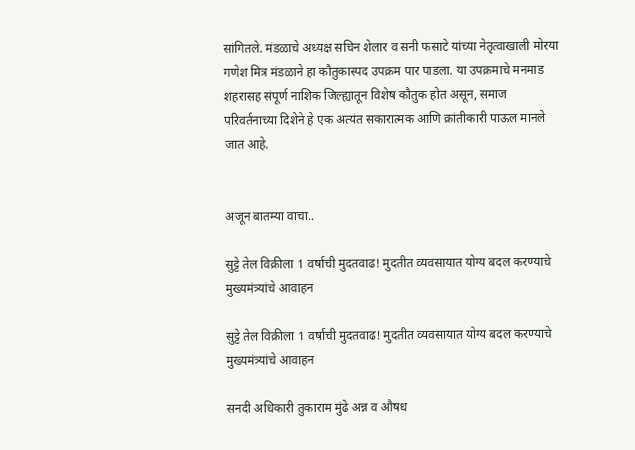सांगितले. मंडळाचे अध्यक्ष सचिन शेलार व सनी फसाटे यांच्या नेतृत्वाखाली मोरया गणेश मित्र मंडळाने हा कौतुकास्पद उपक्रम पार पाडला. या उपक्रमाचे मनमाड शहरासह संपूर्ण नाशिक जिल्ह्यातून विशेष कौतुक होत असून, समाज परिवर्तनाच्या दिशेने हे एक अत्यंत सकारात्मक आणि क्रांतीकारी पाऊल मानले जात आहे.


अजून बातम्या वाचा..

सुट्टे तेल विक्रीला 1 वर्षाची मुदतवाढ! मुदतीत व्यवसायात योग्य बदल करण्याचे मुख्यमंत्र्यांचे आवाहन

सुट्टे तेल विक्रीला 1 वर्षाची मुदतवाढ! मुदतीत व्यवसायात योग्य बदल करण्याचे मुख्यमंत्र्यांचे आवाहन

सनदी अधिकारी तुकाराम मुंढे अन्न व औषध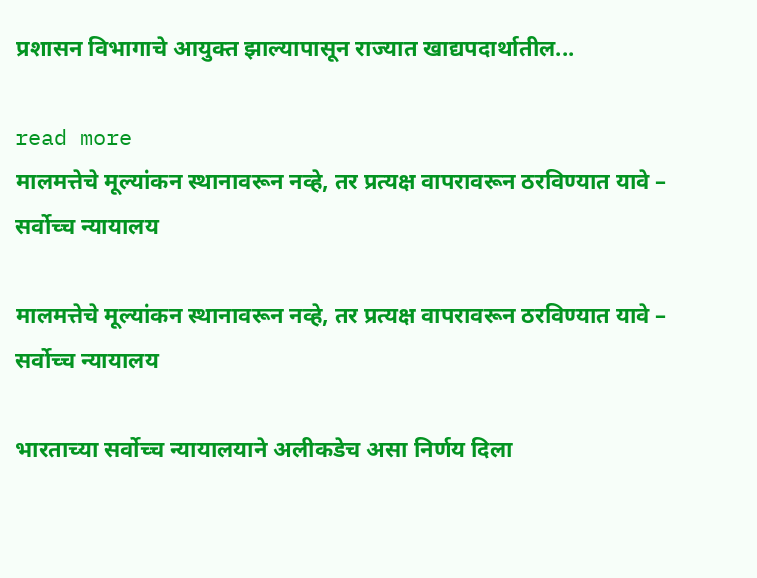प्रशासन विभागाचे आयुक्त झाल्यापासून राज्यात खाद्यपदार्थातील...

read more
मालमत्तेचे मूल्यांकन स्थानावरून नव्हे, तर प्रत्यक्ष वापरावरून ठरविण्यात यावे – सर्वोच्च न्यायालय

मालमत्तेचे मूल्यांकन स्थानावरून नव्हे, तर प्रत्यक्ष वापरावरून ठरविण्यात यावे – सर्वोच्च न्यायालय

भारताच्या सर्वोच्च न्यायालयाने अलीकडेच असा निर्णय दिला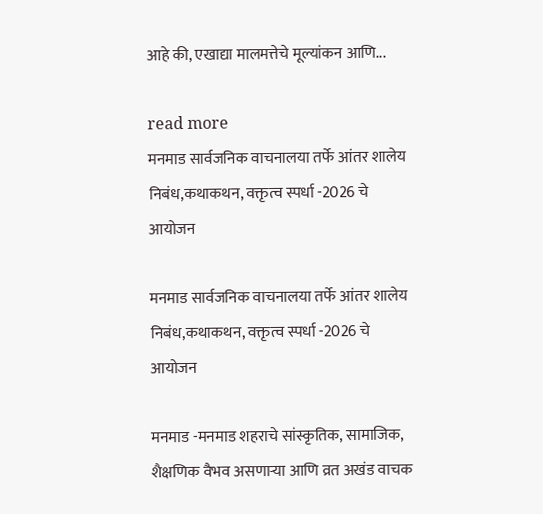आहे की, एखाद्या मालमत्तेचे मूल्यांकन आणि...

read more
मनमाड सार्वजनिक वाचनालया तर्फे आंतर शालेय निबंध,कथाकथन, वक्तृत्व स्पर्धा -2026 चे आयोजन

मनमाड सार्वजनिक वाचनालया तर्फे आंतर शालेय निबंध,कथाकथन, वक्तृत्व स्पर्धा -2026 चे आयोजन

मनमाड -मनमाड शहराचे सांस्कृतिक, सामाजिक, शैक्षणिक वैभव असणाऱ्या आणि व्रत अखंड वाचक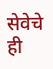सेवेचे ही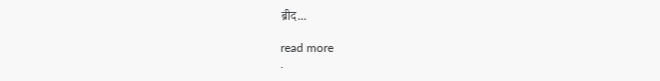ब्रीद...

read more
.